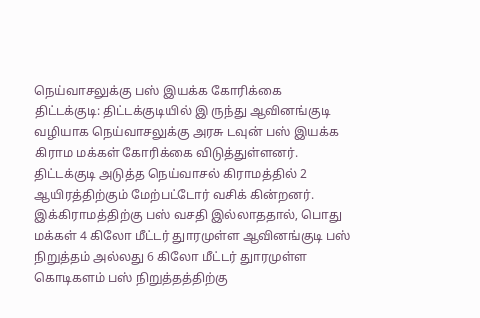நெய்வாசலுக்கு பஸ் இயக்க கோரிக்கை
திட்டக்குடி: திட்டக்குடியில் இ ருந்து ஆவினங்குடி வழியாக நெய்வாசலுக்கு அரசு டவுன் பஸ் இயக்க கிராம மக்கள் கோரிக்கை விடுத்துள்ளனர்.
திட்டக்குடி அடுத்த நெய்வாசல் கிராமத்தில் 2 ஆயிரத்திற்கும் மேற்பட்டோர் வசிக் கின்றனர்.
இக்கிராமத்திற்கு பஸ் வசதி இல்லாததால், பொது மக்கள் 4 கிலோ மீட்டர் துாரமுள்ள ஆவினங்குடி பஸ் நிறுத்தம் அல்லது 6 கிலோ மீட்டர் துாரமுள்ள கொடிகளம் பஸ் நிறுத்தத்திற்கு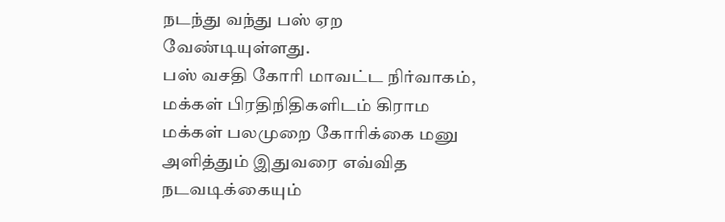நடந்து வந்து பஸ் ஏற வேண்டியுள்ளது.
பஸ் வசதி கோரி மாவட்ட நிர்வாகம், மக்கள் பிரதிநிதிகளிடம் கிராம மக்கள் பலமுறை கோரிக்கை மனு அளித்தும் இதுவரை எவ்வித நடவடிக்கையும்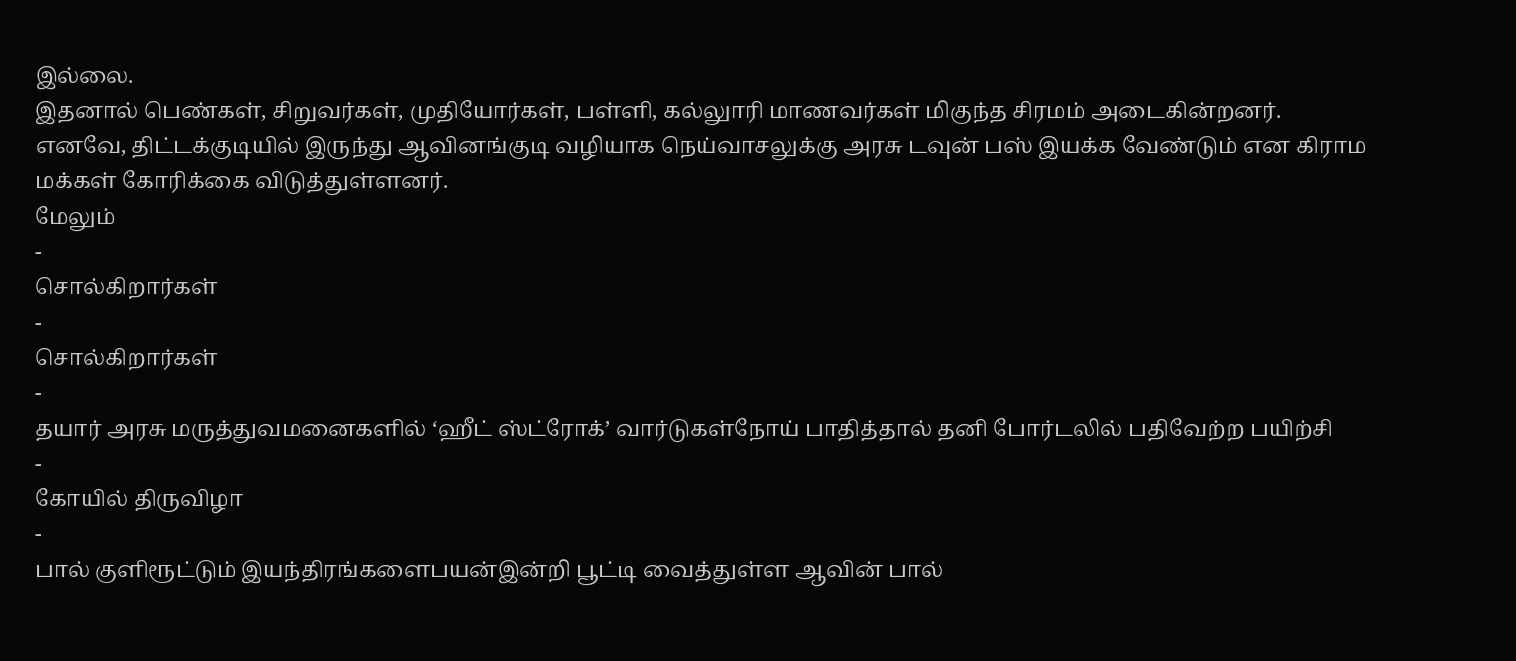இல்லை.
இதனால் பெண்கள், சிறுவர்கள், முதியோர்கள், பள்ளி, கல்லுாரி மாணவர்கள் மிகுந்த சிரமம் அடைகின்றனர்.
எனவே, திட்டக்குடியில் இருந்து ஆவினங்குடி வழியாக நெய்வாசலுக்கு அரசு டவுன் பஸ் இயக்க வேண்டும் என கிராம மக்கள் கோரிக்கை விடுத்துள்ளனர்.
மேலும்
-
சொல்கிறார்கள்
-
சொல்கிறார்கள்
-
தயார் அரசு மருத்துவமனைகளில் ‘ஹீட் ஸ்ட்ரோக்’ வார்டுகள்நோய் பாதித்தால் தனி போர்டலில் பதிவேற்ற பயிற்சி
-
கோயில் திருவிழா
-
பால் குளிரூட்டும் இயந்திரங்களைபயன்இன்றி பூட்டி வைத்துள்ள ஆவின் பால்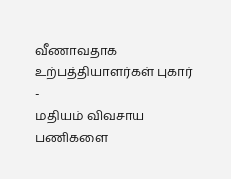வீணாவதாக உற்பத்தியாளர்கள் புகார்
-
மதியம் விவசாய பணிகளை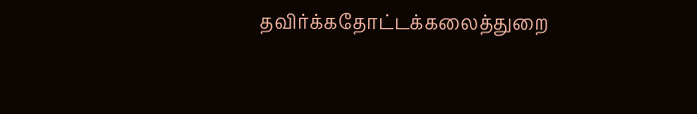தவிர்க்கதோட்டக்கலைத்துறை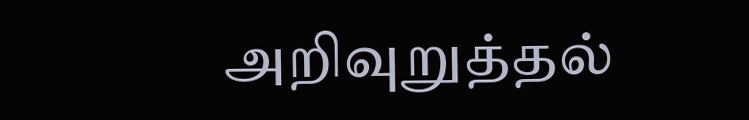அறிவுறுத்தல்